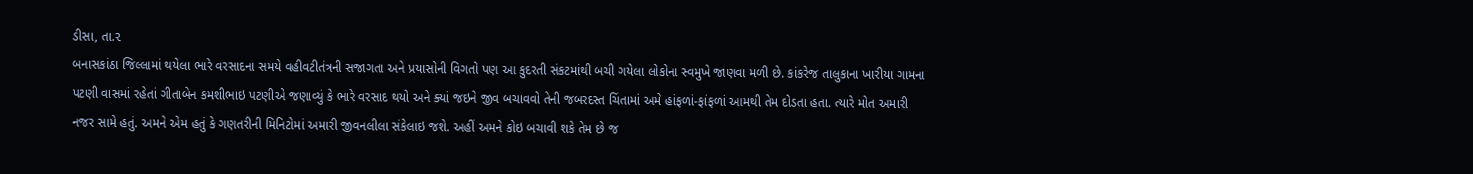ડીસા, તા.૨
બનાસકાંઠા જિલ્લામાં થયેલા ભારે વરસાદના સમયે વહીવટીતંત્રની સજાગતા અને પ્રયાસોની વિગતો પણ આ કુદરતી સંકટમાંથી બચી ગયેલા લોકોના સ્વમુખે જાણવા મળી છે. કાંકરેજ તાલુકાના ખારીયા ગામના પટણી વાસમાં રહેતાં ગીતાબેન કમશીભાઇ પટણીએ જણાવ્યું કે ભારે વરસાદ થયો અને ક્યાં જઇને જીવ બચાવવો તેની જબરદસ્ત ચિંતામાં અમે હાંફળાં-ફાંફળાં આમથી તેમ દોડતા હતા. ત્યારે મોત અમારી નજર સામે હતું. અમને એમ હતું કે ગણતરીની મિનિટોમાં અમારી જીવનલીલા સંકેલાઇ જશે. અહીં અમને કોઇ બચાવી શકે તેમ છે જ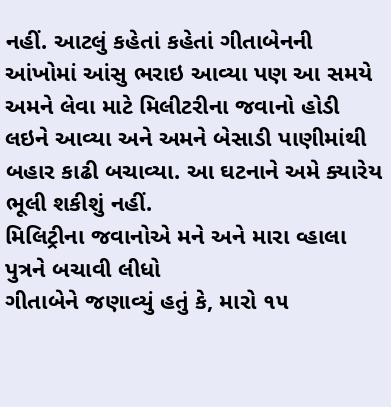નહીં. આટલું કહેતાં કહેતાં ગીતાબેનની આંખોમાં આંસુ ભરાઇ આવ્યા પણ આ સમયે અમને લેવા માટે મિલીટરીના જવાનો હોડી લઇને આવ્યા અને અમને બેસાડી પાણીમાંથી બહાર કાઢી બચાવ્યા. આ ઘટનાને અમે ક્યારેય ભૂલી શકીશું નહીં.
મિલિટ્રીના જવાનોએ મને અને મારા વ્હાલા પુત્રને બચાવી લીધો
ગીતાબેને જણાવ્યું હતું કે, મારો ૧૫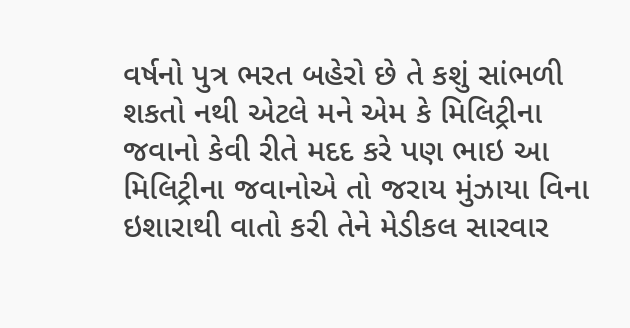વર્ષનો પુત્ર ભરત બહેરો છે તે કશું સાંભળી શકતો નથી એટલે મને એમ કે મિલિટ્રીના જવાનો કેવી રીતે મદદ કરે પણ ભાઇ આ મિલિટ્રીના જવાનોએ તો જરાય મુંઝાયા વિના ઇશારાથી વાતો કરી તેને મેડીકલ સારવાર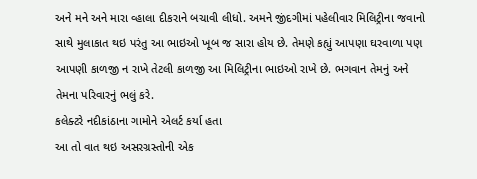અને મને અને મારા વ્હાલા દીકરાને બચાવી લીધો. અમને જીંદગીમાં પહેલીવાર મિલિટ્રીના જવાનો સાથે મુલાકાત થઇ પરંતુ આ ભાઇઓ ખૂબ જ સારા હોય છે. તેમણે કહ્યું આપણા ઘરવાળા પણ આપણી કાળજી ન રાખે તેટલી કાળજી આ મિલિટ્રીના ભાઇઓ રાખે છે. ભગવાન તેમનું અને તેમના પરિવારનું ભલું કરે.
કલેક્ટરે નદીકાંઠાના ગામોને એલર્ટ કર્યા હતા
આ તો વાત થઇ અસરગ્રસ્તોની એક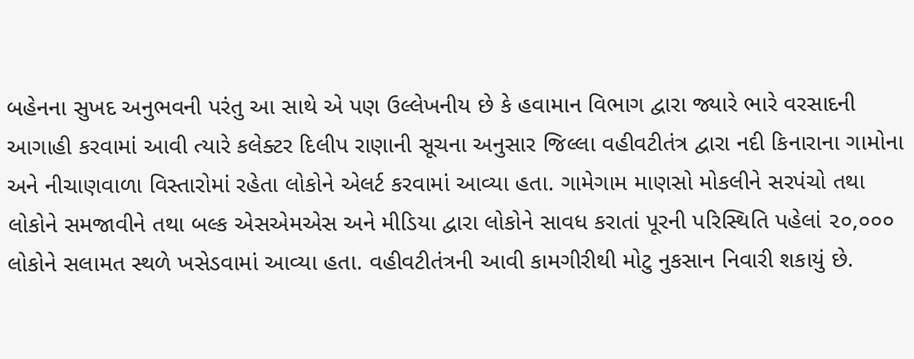બહેનના સુખદ અનુભવની પરંતુ આ સાથે એ પણ ઉલ્લેખનીય છે કે હવામાન વિભાગ દ્વારા જ્યારે ભારે વરસાદની આગાહી કરવામાં આવી ત્યારે કલેક્ટર દિલીપ રાણાની સૂચના અનુસાર જિલ્લા વહીવટીતંત્ર દ્વારા નદી કિનારાના ગામોના અને નીચાણવાળા વિસ્તારોમાં રહેતા લોકોને એલર્ટ કરવામાં આવ્યા હતા. ગામેગામ માણસો મોકલીને સરપંચો તથા લોકોને સમજાવીને તથા બલ્ક એસએમએસ અને મીડિયા દ્વારા લોકોને સાવધ કરાતાં પૂરની પરિસ્થિતિ પહેલાં ૨૦,૦૦૦ લોકોને સલામત સ્થળે ખસેડવામાં આવ્યા હતા. વહીવટીતંત્રની આવી કામગીરીથી મોટુ નુકસાન નિવારી શકાયું છે.